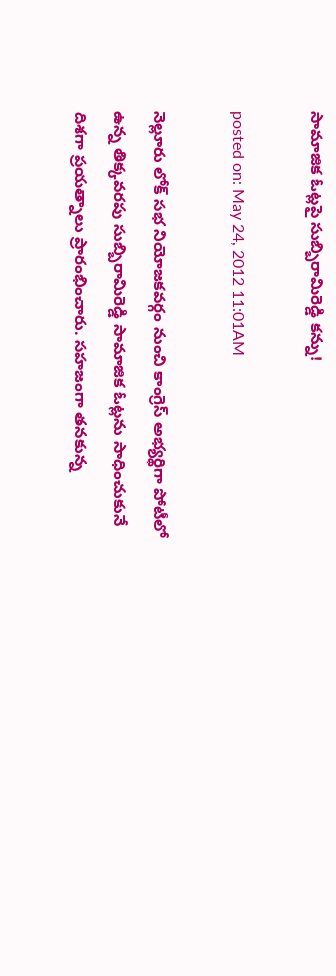సామాజిక ఓట్లపై సుబ్బిరామిరెడ్డి కన్ను!

posted on: May 24, 2012 11:01AM

నెల్లూరు లోక్ సభ నియోజకవర్గం నుంచి కాంగ్రెస్ అభ్యర్థిగా పోటీలో ఉన్న తిక్కవరపు సుబ్బిరామిరెడ్డి సామాజిక ఓట్లను సాధించుకునే దిశగా ప్రయత్నాలు ప్రారంభించారు. సహజంగా తనకున్న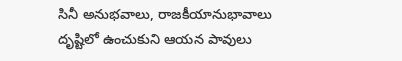సినీ అనుభవాలు, రాజకీయానుభావాలు దృష్టిలో ఉంచుకుని ఆయన పావులు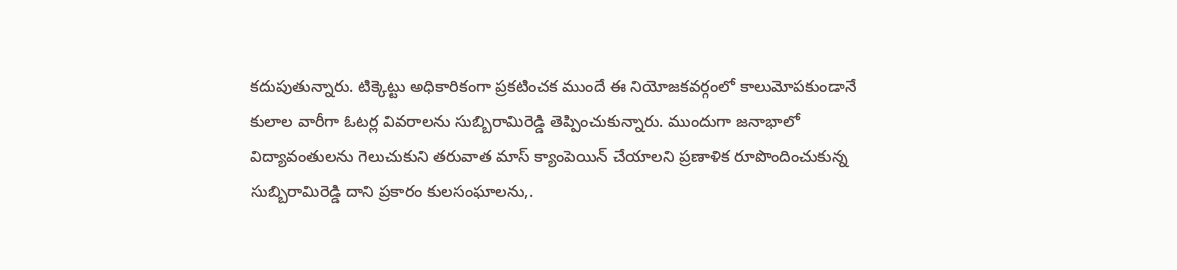కదుపుతున్నారు. టిక్కెట్టు అధికారికంగా ప్రకటించక ముందే ఈ నియోజకవర్గంలో కాలుమోపకుండానే కులాల వారీగా ఓటర్ల వివరాలను సుబ్బిరామిరెడ్డి తెప్పించుకున్నారు. ముందుగా జనాభాలో విద్యావంతులను గెలుచుకుని తరువాత మాస్ క్యాంపెయిన్ చేయాలని ప్రణాళిక రూపొందించుకున్న సుబ్బిరామిరెడ్డి దాని ప్రకారం కులసంఘాలను,.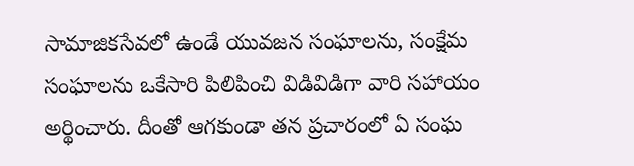సామాజికసేవలో ఉండే యువజన సంఘాలను, సంక్షేమ సంఘాలను ఒకేసారి పిలిపించి విడివిడిగా వారి సహాయం అర్థించారు. దీంతో ఆగకుండా తన ప్రచారంలో ఏ సంఘ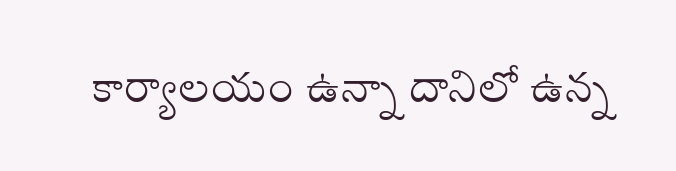కార్యాలయం ఉన్నా దానిలో ఉన్న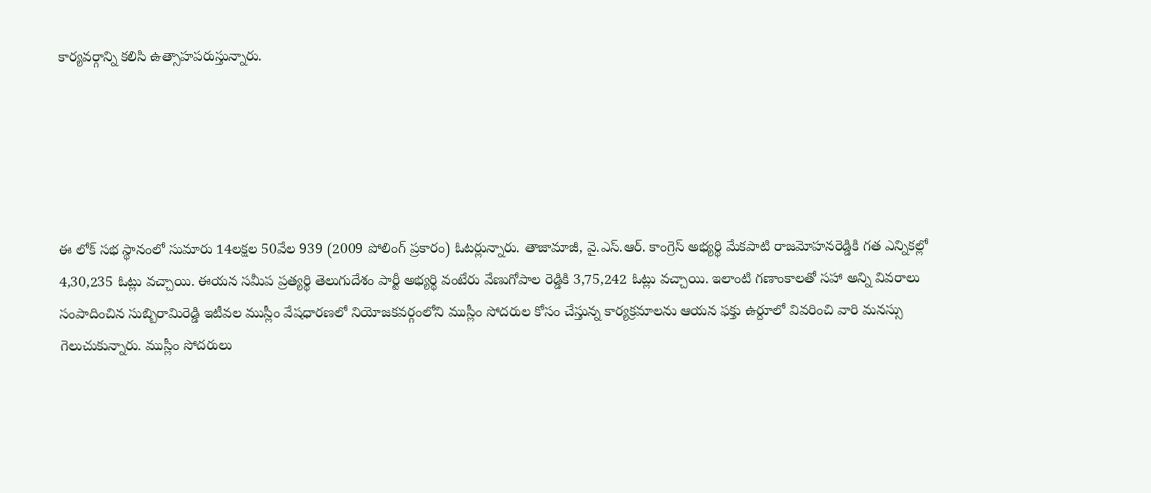కార్యవర్గాన్ని కలిసి ఉత్సాహపరుస్తున్నారు.





ఈ లోక్ సభ స్థానంలో సుమారు 14లక్షల 50వేల 939 (2009 పోలింగ్ ప్రకారం) ఓటర్లున్నారు. తాజామాజీ, వై.ఎస్.ఆర్. కాంగ్రెస్ అభ్యర్థి మేకపాటి రాజమోహనరెడ్డికి గత ఎన్నికల్లో 4,30,235 ఓట్లు వచ్చాయి. ఈయన సమీప ప్రత్యర్థి తెలుగుదేశం పార్టీ అభ్యర్థి వంటేరు వేణుగోపాల రెడ్డికి 3,75,242 ఓట్లు వచ్చాయి. ఇలాంటి గణాంకాలతో సహా అన్ని వివరాలు సంపాదించిన సుబ్బిరామిరెడ్డి ఇటీవల ముస్లీం వేషధారణలో నియోజకవర్గంలోని ముస్లీం సోదరుల కోసం చేస్తున్న కార్యక్రమాలను ఆయన ఫక్తు ఉర్దూలో వివరించి వారి మనస్సు గెలుచుకున్నారు. ముస్లీం సోదరులు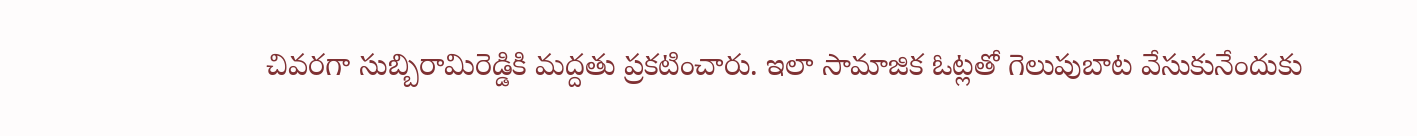చివరగా సుబ్బిరామిరెడ్డికి మద్దతు ప్రకటించారు. ఇలా సామాజిక ఓట్లతో గెలుపుబాట వేసుకునేందుకు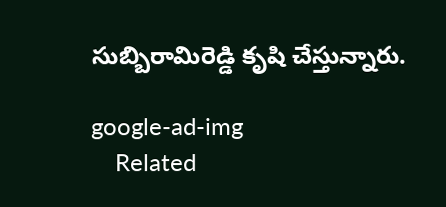సుబ్బిరామిరెడ్డి కృషి చేస్తున్నారు.

google-ad-img
    Related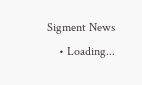Sigment News
    • Loading...